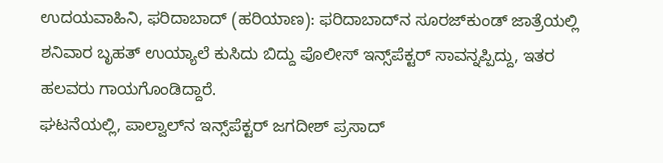ಉದಯವಾಹಿನಿ, ಫರಿದಾಬಾದ್ (ಹರಿಯಾಣ): ಫರಿದಾಬಾದ್‌ನ ಸೂರಜ್‌ಕುಂಡ್ ಜಾತ್ರೆಯಲ್ಲಿ ಶನಿವಾರ ಬೃಹತ್ ಉಯ್ಯಾಲೆ ಕುಸಿದು ಬಿದ್ದು ಪೊಲೀಸ್ ಇನ್ಸ್‌ಪೆಕ್ಟರ್ ಸಾವನ್ನಪ್ಪಿದ್ದು, ಇತರ ಹಲವರು ಗಾಯಗೊಂಡಿದ್ದಾರೆ.
ಘಟನೆಯಲ್ಲಿ, ಪಾಲ್ವಾಲ್‌ನ ಇನ್ಸ್‌ಪೆಕ್ಟರ್ ಜಗದೀಶ್ ಪ್ರಸಾದ್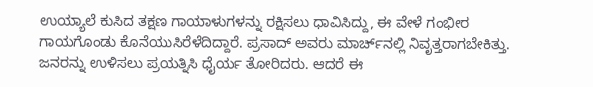ಉಯ್ಯಾಲೆ ಕುಸಿದ ತಕ್ಷಣ ಗಾಯಾಳುಗಳನ್ನು ರಕ್ಷಿಸಲು ಧಾವಿಸಿದ್ದು, ಈ ವೇಳೆ ಗಂಭೀರ ಗಾಯಗೊಂಡು ಕೊನೆಯುಸಿರೆಳೆದಿದ್ದಾರೆ. ಪ್ರಸಾದ್ ಅವರು ಮಾರ್ಚ್‌ನಲ್ಲಿ ನಿವೃತ್ತರಾಗಬೇಕಿತ್ತು. ಜನರನ್ನು ಉಳಿಸಲು ಪ್ರಯತ್ನಿಸಿ ಧೈರ್ಯ ತೋರಿದರು. ಆದರೆ ಈ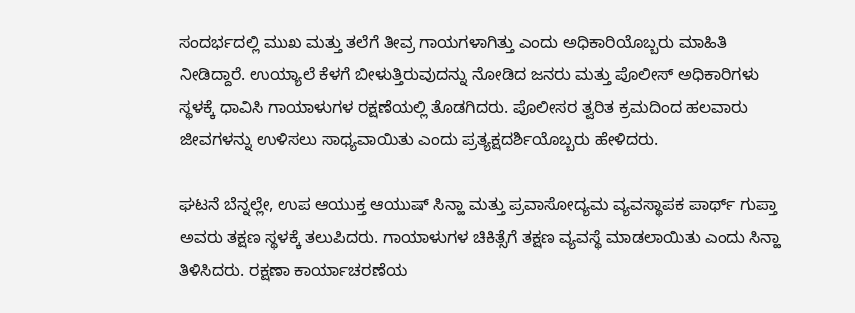ಸಂದರ್ಭದಲ್ಲಿ ಮುಖ ಮತ್ತು ತಲೆಗೆ ತೀವ್ರ ಗಾಯಗಳಾಗಿತ್ತು ಎಂದು ಅಧಿಕಾರಿಯೊಬ್ಬರು ಮಾಹಿತಿ ನೀಡಿದ್ದಾರೆ. ಉಯ್ಯಾಲೆ ಕೆಳಗೆ ಬೀಳುತ್ತಿರುವುದನ್ನು ನೋಡಿದ ಜನರು ಮತ್ತು ಪೊಲೀಸ್ ಅಧಿಕಾರಿಗಳು ಸ್ಥಳಕ್ಕೆ ಧಾವಿಸಿ ಗಾಯಾಳುಗಳ ರಕ್ಷಣೆಯಲ್ಲಿ ತೊಡಗಿದರು. ಪೊಲೀಸರ ತ್ವರಿತ ಕ್ರಮದಿಂದ ಹಲವಾರು ಜೀವಗಳನ್ನು ಉಳಿಸಲು ಸಾಧ್ಯವಾಯಿತು ಎಂದು ಪ್ರತ್ಯಕ್ಷದರ್ಶಿಯೊಬ್ಬರು ಹೇಳಿದರು.

ಘಟನೆ ಬೆನ್ನಲ್ಲೇ, ಉಪ ಆಯುಕ್ತ ಆಯುಷ್ ಸಿನ್ಹಾ ಮತ್ತು ಪ್ರವಾಸೋದ್ಯಮ ವ್ಯವಸ್ಥಾಪಕ ಪಾರ್ಥ್ ಗುಪ್ತಾ ಅವರು ತಕ್ಷಣ ಸ್ಥಳಕ್ಕೆ ತಲುಪಿದರು. ಗಾಯಾಳುಗಳ ಚಿಕಿತ್ಸೆಗೆ ತಕ್ಷಣ ವ್ಯವಸ್ಥೆ ಮಾಡಲಾಯಿತು ಎಂದು ಸಿನ್ಹಾ ತಿಳಿಸಿದರು. ರಕ್ಷಣಾ ಕಾರ್ಯಾಚರಣೆಯ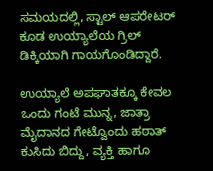ಸಮಯದಲ್ಲಿ, ಸ್ಟಾಲ್ ಆಪರೇಟರ್ ಕೂಡ ಉಯ್ಯಾಲೆಯ ಗ್ರಿಲ್‌ ಡಿಕ್ಕಿಯಾಗಿ ಗಾಯಗೊಂಡಿದ್ದಾರೆ.

ಉಯ್ಯಾಲೆ ಅಪಘಾತಕ್ಕೂ ಕೇವಲ ಒಂದು ಗಂಟೆ ಮುನ್ನ, ಜಾತ್ರಾ ಮೈದಾನದ ಗೇಟ್ವೊಂದು ಹಠಾತ್ ಕುಸಿದು ಬಿದ್ದು, ವ್ಯಕ್ತಿ ಹಾಗೂ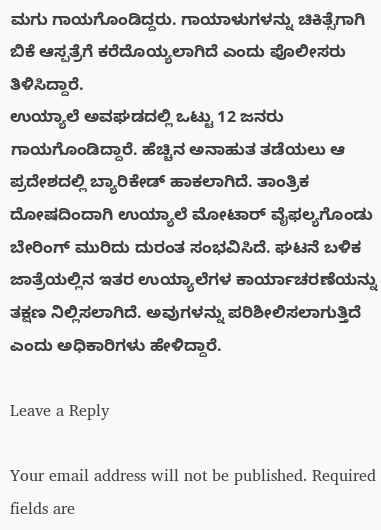ಮಗು ಗಾಯಗೊಂಡಿದ್ದರು. ಗಾಯಾಳುಗಳನ್ನು ಚಿಕಿತ್ಸೆಗಾಗಿ ಬಿಕೆ ಆಸ್ಪತ್ರೆಗೆ ಕರೆದೊಯ್ಯಲಾಗಿದೆ ಎಂದು ಪೊಲೀಸರು ತಿಳಿಸಿದ್ದಾರೆ.
ಉಯ್ಯಾಲೆ ಅವಘಡದಲ್ಲಿ ಒಟ್ಟು 12 ಜನರು ಗಾಯಗೊಂಡಿದ್ದಾರೆ. ಹೆಚ್ಚಿನ ಅನಾಹುತ ತಡೆಯಲು ಆ ಪ್ರದೇಶದಲ್ಲಿ ಬ್ಯಾರಿಕೇಡ್ ಹಾಕಲಾಗಿದೆ. ತಾಂತ್ರಿಕ ದೋಷದಿಂದಾಗಿ ಉಯ್ಯಾಲೆ ಮೋಟಾರ್ ವೈಫಲ್ಯಗೊಂಡು ಬೇರಿಂಗ್ ಮುರಿದು ದುರಂತ ಸಂಭವಿಸಿದೆ. ಘಟನೆ ಬಳಿಕ ಜಾತ್ರೆಯಲ್ಲಿನ ಇತರ ಉಯ್ಯಾಲೆಗಳ ಕಾರ್ಯಾಚರಣೆಯನ್ನು ತಕ್ಷಣ ನಿಲ್ಲಿಸಲಾಗಿದೆ. ಅವುಗಳನ್ನು ಪರಿಶೀಲಿಸಲಾಗುತ್ತಿದೆ ಎಂದು ಅಧಿಕಾರಿಗಳು ಹೇಳಿದ್ದಾರೆ.

Leave a Reply

Your email address will not be published. Required fields are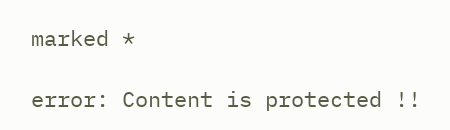marked *

error: Content is protected !!